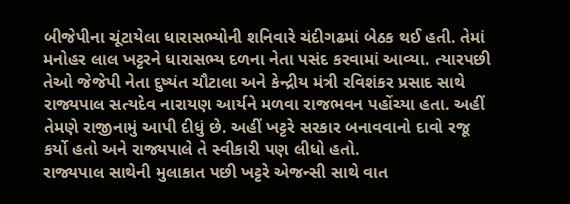બીજેપીના ચૂંટાયેલા ધારાસભ્યોની શનિવારે ચંદીગઢમાં બેઠક થઈ હતી. તેમાં મનોહર લાલ ખટ્ટરને ધારાસભ્ય દળના નેતા પસંદ કરવામાં આવ્યા. ત્યારપછી તેઓ જેજેપી નેતા દુષ્યંત ચૌટાલા અને કેન્દ્રીય મંત્રી રવિશંકર પ્રસાદ સાથે રાજ્યપાલ સત્યદેવ નારાયણ આર્યને મળવા રાજભવન પહોંચ્યા હતા. અહીં તેમણે રાજીનામું આપી દીધું છે. અહીં ખટ્ટરે સરકાર બનાવવાનો દાવો રજૂ કર્યો હતો અને રાજ્યપાલે તે સ્વીકારી પણ લીધો હતો.
રાજ્યપાલ સાથેની મુલાકાત પછી ખટ્ટરે એજન્સી સાથે વાત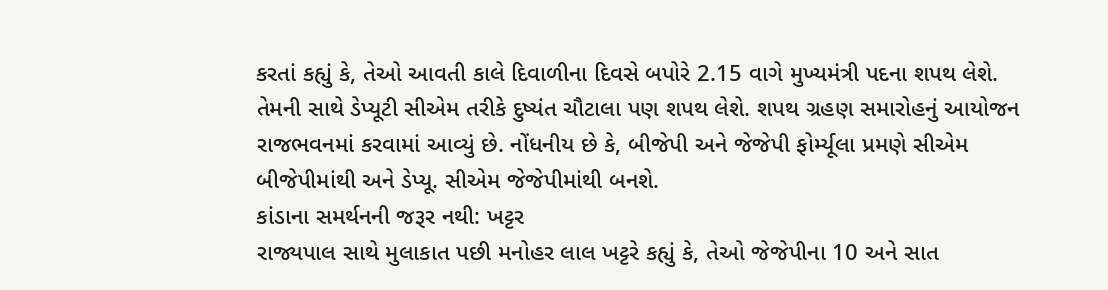કરતાં કહ્યું કે, તેઓ આવતી કાલે દિવાળીના દિવસે બપોરે 2.15 વાગે મુખ્યમંત્રી પદના શપથ લેશે. તેમની સાથે ડેપ્યૂટી સીએમ તરીકે દુષ્યંત ચૌટાલા પણ શપથ લેશે. શપથ ગ્રહણ સમારોહનું આયોજન રાજભવનમાં કરવામાં આવ્યું છે. નોંધનીય છે કે, બીજેપી અને જેજેપી ફોર્મ્યૂલા પ્રમણે સીએમ બીજેપીમાંથી અને ડેપ્યૂ. સીએમ જેજેપીમાંથી બનશે.
કાંડાના સમર્થનની જરૂર નથી: ખટ્ટર
રાજ્યપાલ સાથે મુલાકાત પછી મનોહર લાલ ખટ્ટરે કહ્યું કે, તેઓ જેજેપીના 10 અને સાત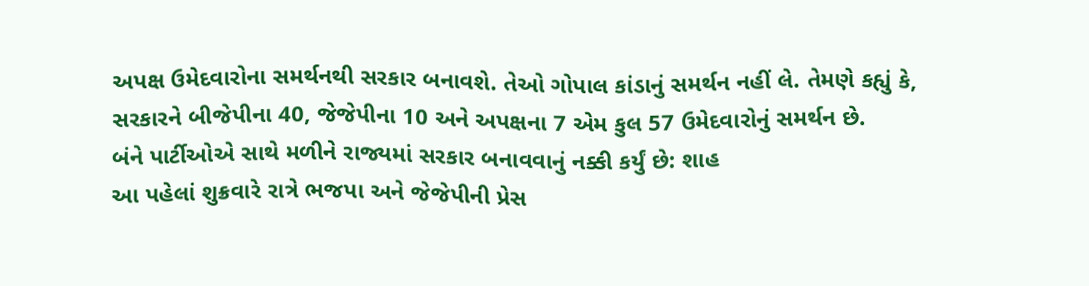અપક્ષ ઉમેદવારોના સમર્થનથી સરકાર બનાવશે. તેઓ ગોપાલ કાંડાનું સમર્થન નહીં લે. તેમણે કહ્યું કે, સરકારને બીજેપીના 40, જેજેપીના 10 અને અપક્ષના 7 એમ કુલ 57 ઉમેદવારોનું સમર્થન છે.
બંને પાર્ટીઓએ સાથે મળીને રાજ્યમાં સરકાર બનાવવાનું નક્કી કર્યું છે: શાહ
આ પહેલાં શુક્રવારે રાત્રે ભજપા અને જેજેપીની પ્રેસ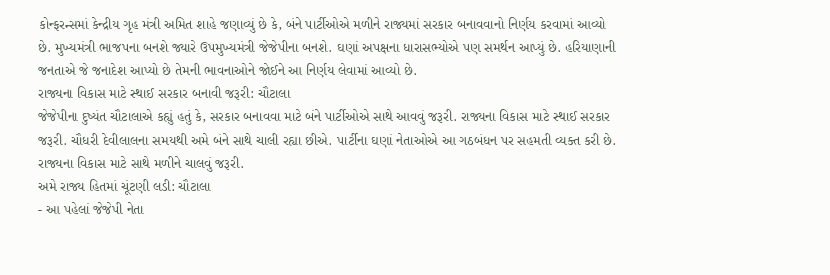કોન્ફરન્સમાં કેન્દ્રીય ગૃહ મંત્રી અમિત શાહે જણાવ્યું છે કે, બંને પાર્ટીઓએ મળીને રાજ્યમાં સરકાર બનાવવાનો નિર્ણય કરવામાં આવ્યો છે. મુખ્યમંત્રી ભાજપના બનશે જ્યારે ઉપમુખ્યમંત્રી જેજેપીના બનશે. ઘણાં અપક્ષના ધારાસભ્યોએ પણ સમર્થન આપ્યું છે. હરિયાણાની જનતાએ જે જનાદેશ આપ્યો છે તેમની ભાવનાઓને જોઈને આ નિર્ણય લેવામાં આવ્યો છે.
રાજ્યના વિકાસ માટે સ્થાઈ સરકાર બનાવી જરૂરી: ચૌટાલા
જેજેપીના દુષ્યંત ચૌટાલાએ કહ્યું હતું કે, સરકાર બનાવવા માટે બંને પાર્ટીઓએ સાથે આવવું જરૂરી. રાજ્યના વિકાસ માટે સ્થાઈ સરકાર જરૂરી. ચૌધરી દેવીલાલના સમયથી અમે બંને સાથે ચાલી રહ્યા છીએ. પાર્ટીના ઘણાં નેતાઓએ આ ગઠબંધન પર સહમતી વ્યક્ત કરી છે. રાજ્યના વિકાસ માટે સાથે મળીને ચાલવું જરૂરી.
અમે રાજ્ય હિતમાં ચૂંટણી લડી: ચૌટાલા
- આ પહેલાં જેજેપી નેતા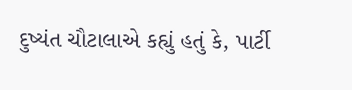દુષ્યંત ચૌટાલાએ કહ્યું હતું કે, પાર્ટી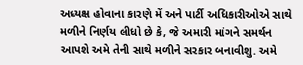અધ્યક્ષ હોવાના કારણે મેં અને પાર્ટી અધિકારીઓએ સાથે મળીને નિર્ણય લીધો છે કે, જે અમારી માંગને સમર્થન આપશે અમે તેની સાથે મળીને સરકાર બનાવીશુ. અમે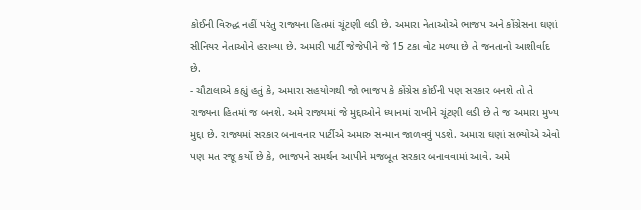કોઈની વિરુદ્ધ નહીં પરંતુ રાજ્યના હિતમાં ચૂંટણી લડી છે. અમારા નેતાઓએ ભાજપ અને કોંગ્રેસના ઘણાં સીનિયર નેતાઓને હરાવ્યા છે. અમારી પાર્ટી જેજેપીને જે 15 ટકા વોટ મળ્યા છે તે જનતાનો આશીર્વાદ છે.
- ચૌટાલાએ કહ્યું હતું કે, અમારા સહયોગથી જો ભાજપ કે કોંગ્રેસ કોઈની પણ સરકાર બનશે તો તે રાજ્યના હિતમાં જ બનશે. અમે રાજ્યમાં જે મુદ્દાઓને ધ્યાનમાં રાખીને ચૂંટણી લડી છે તે જ અમારા મુખ્ય મુદ્દા છે. રાજ્યમાં સરકાર બનાવનાર પાર્ટીએ અમારુ સન્માન જાળવવું પડશે. અમારા ઘણાં સભ્યોએ એવો પણ મત રજૂ કર્યો છે કે, ભાજપને સમર્થન આપીને મજબૂત સરકાર બનાવવામાં આવે. અમે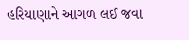હરિયાણાને આગળ લઈ જવા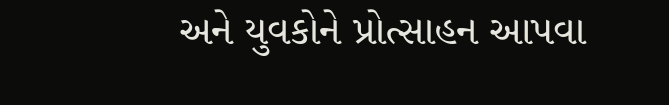અને યુવકોને પ્રોત્સાહન આપવા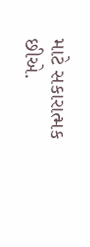માટે સકારાત્મક છીએ.